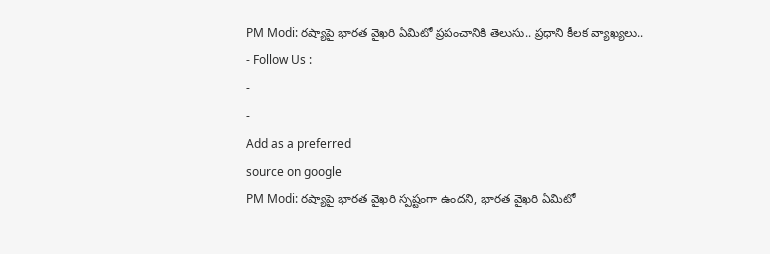PM Modi: రష్యాపై భారత వైఖరి ఏమిటో ప్రపంచానికి తెలుసు.. ప్రధాని కీలక వ్యాఖ్యలు..
- Follow Us :
-
-
Add as a preferred
source on google
PM Modi: రష్యాపై భారత వైఖరి స్పష్టంగా ఉందని, భారత వైఖరి ఏమిటో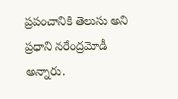ప్రపంచానికి తెలుసు అని ప్రధాని నరేంద్రమోడీ అన్నారు.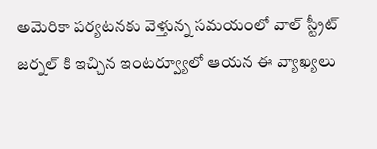అమెరికా పర్యటనకు వెళ్తున్న సమయంలో వాల్ స్ట్రీట్ జర్నల్ కి ఇచ్చిన ఇంటర్వ్యూలో ఆయన ఈ వ్యాఖ్యలు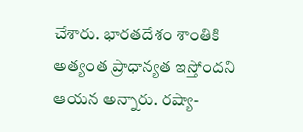చేశారు. భారతదేశం శాంతికి అత్యంత ప్రాధాన్యత ఇస్తోందని ఆయన అన్నారు. రష్యా-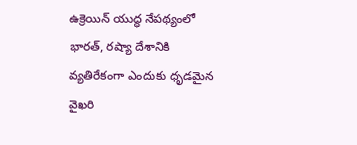ఉక్రెయిన్ యుద్ధ నేపథ్యంలో భారత్, రష్యా దేశానికి వ్యతిరేకంగా ఎందుకు ధృడమైన వైఖరి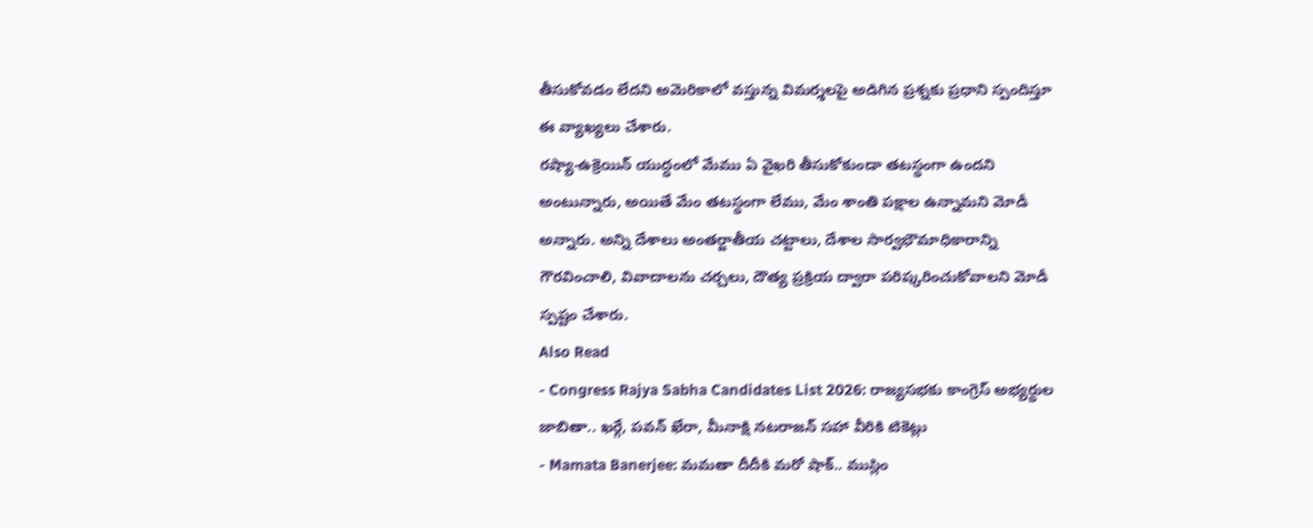తీసుకోవడం లేదని అమెరికాలో వస్తున్న విమర్శలపై అడిగిన ప్రశ్నకు ప్రధాని స్పందిస్తూ ఈ వ్యాఖ్యలు చేశారు.
రష్యా-ఉక్రెయిన్ యుద్ధంలో మేము ఏ వైఖరి తీసుకోకుండా తటస్థంగా ఉందని అంటున్నారు, అయితే మేం తటస్థంగా లేము, మేం శాంతి పక్షాల ఉన్నామని మోడీ అన్నారు. అన్ని దేశాలు అంతర్జాతీయ చట్టాలు, దేశాల సార్వభౌమాధికారాన్ని గౌరవించాలి, వివాదాలను చర్చలు, దౌత్య ప్రక్రియ ద్వారా పరిష్కరించుకోవాలని మోడీ స్పష్టం చేశారు.
Also Read
- Congress Rajya Sabha Candidates List 2026: రాజ్యసభకు కాంగ్రెస్ అభ్యర్థుల జాబితా.. ఖర్గే, పవన్ ఖేరా, మీనాక్షి నటరాజన్ సహా వీరికి టికెట్లు
- Mamata Banerjee: మమతా దీదీకి మరో షాక్.. ముస్లిం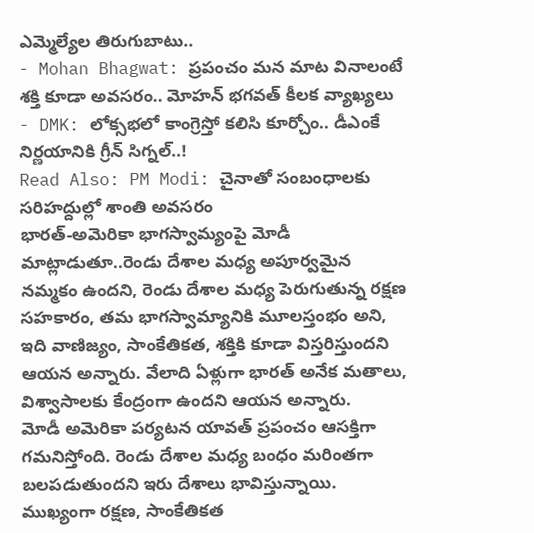ఎమ్మెల్యేల తిరుగుబాటు..
- Mohan Bhagwat: ప్రపంచం మన మాట వినాలంటే శక్తి కూడా అవసరం.. మోహన్ భగవత్ కీలక వ్యాఖ్యలు
- DMK: లోక్సభలో కాంగ్రెస్తో కలిసి కూర్చోం.. డీఎంకే నిర్ణయానికి గ్రీన్ సిగ్నల్..!
Read Also: PM Modi: చైనాతో సంబంధాలకు సరిహద్దుల్లో శాంతి అవసరం
భారత్-అమెరికా భాగస్వామ్యంపై మోడీ మాట్లాడుతూ..రెండు దేశాల మధ్య అపూర్వమైన నమ్మకం ఉందని, రెండు దేశాల మధ్య పెరుగుతున్న రక్షణ సహకారం, తమ భాగస్వామ్యానికి మూలస్తంభం అని, ఇది వాణిజ్యం, సాంకేతికత, శక్తికి కూడా విస్తరిస్తుందని ఆయన అన్నారు. వేలాది ఏళ్లుగా భారత్ అనేక మతాలు, విశ్వాసాలకు కేంద్రంగా ఉందని ఆయన అన్నారు.
మోడీ అమెరికా పర్యటన యావత్ ప్రపంచం ఆసక్తిగా గమనిస్తోంది. రెండు దేశాల మధ్య బంధం మరింతగా బలపడుతుందని ఇరు దేశాలు భావిస్తున్నాయి. ముఖ్యంగా రక్షణ, సాంకేతికత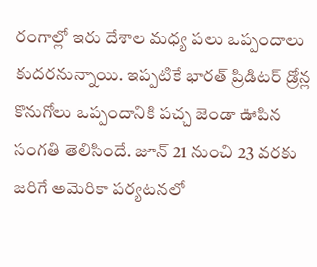రంగాల్లో ఇరు దేశాల మధ్య పలు ఒప్పందాలు కుదరనున్నాయి. ఇప్పటికే భారత్ ప్రిడిటర్ డ్రోన్ల కొనుగోలు ఒప్పందానికి పచ్చ జెండా ఊపిన సంగతి తెలిసిందే. జూన్ 21 నుంచి 23 వరకు జరిగే అమెరికా పర్యటనలో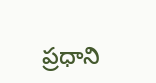ప్రధాని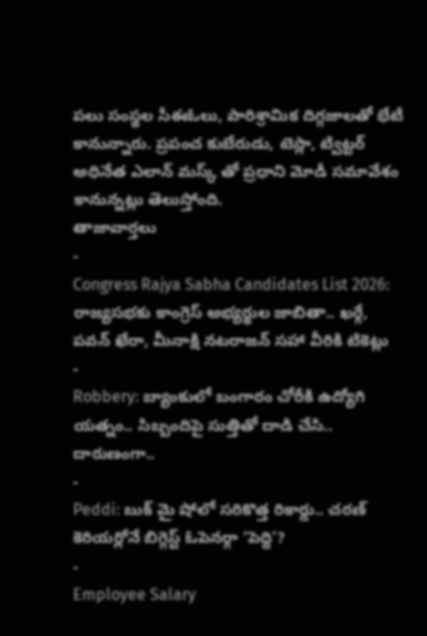పలు సంస్థల సీఈఓలు, పారిశ్రామిక దిగ్గజాలతో భేటీ కానున్నారు. ప్రపంచ కుబేరుడు, టెస్లా, ట్విట్టర్ అధినేత ఎలాన్ మస్క్ తో ప్రధాని మోడీ సమావేశం కానున్నట్లు తెలుస్తోంది.
తాజావార్తలు
-
Congress Rajya Sabha Candidates List 2026: రాజ్యసభకు కాంగ్రెస్ అభ్యర్థుల జాబితా.. ఖర్గే, పవన్ ఖేరా, మీనాక్షి నటరాజన్ సహా వీరికి టికెట్లు
-
Robbery: బ్యాంకులో బంగారం చోరీకి ఉద్యోగి యత్నం.. సిబ్బందిపై సుత్తితో దాడి చేసి.. దారుణంగా..
-
Peddi: బుక్ మై షోలో సరికొత్త రికార్డు.. చరణ్ కెరియర్లోనే బిగ్గెస్ట్ ఓపెనర్గా ‘పెద్ది’?
-
Employee Salary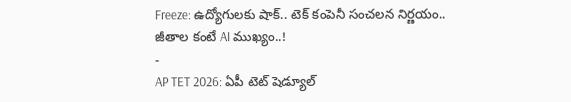Freeze: ఉద్యోగులకు షాక్.. టెక్ కంపెనీ సంచలన నిర్ణయం.. జీతాల కంటే AI ముఖ్యం..!
-
AP TET 2026: ఏపీ టెట్ షెడ్యూల్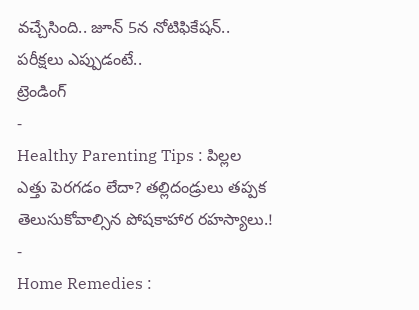వచ్చేసింది.. జూన్ 5న నోటిఫికేషన్.. పరీక్షలు ఎప్పుడంటే..
ట్రెండింగ్
-
Healthy Parenting Tips : పిల్లల ఎత్తు పెరగడం లేదా? తల్లిదండ్రులు తప్పక తెలుసుకోవాల్సిన పోషకాహార రహస్యాలు.!
-
Home Remedies :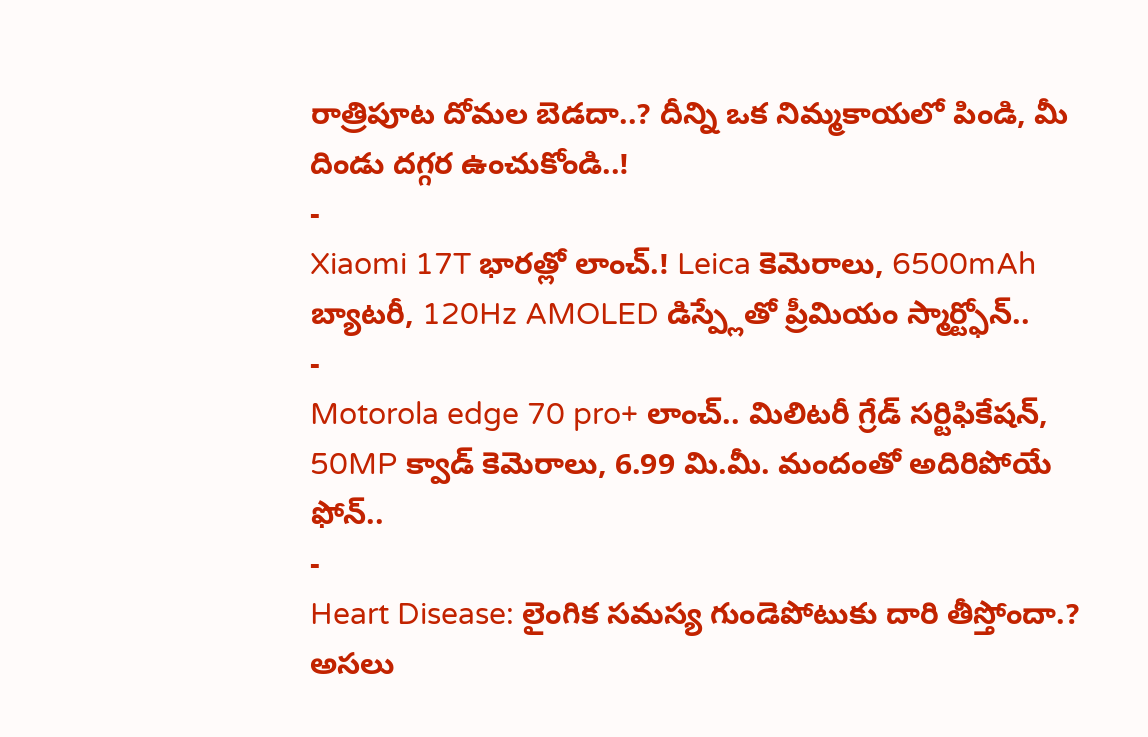రాత్రిపూట దోమల బెడదా..? దీన్ని ఒక నిమ్మకాయలో పిండి, మీ దిండు దగ్గర ఉంచుకోండి..!
-
Xiaomi 17T భారత్లో లాంచ్.! Leica కెమెరాలు, 6500mAh బ్యాటరీ, 120Hz AMOLED డిస్ప్లేతో ప్రీమియం స్మార్ట్ఫోన్..
-
Motorola edge 70 pro+ లాంచ్.. మిలిటరీ గ్రేడ్ సర్టిఫికేషన్, 50MP క్వాడ్ కెమెరాలు, 6.99 మి.మీ. మందంతో అదిరిపోయే ఫోన్..
-
Heart Disease: లైంగిక సమస్య గుండెపోటుకు దారి తీస్తోందా.? అసలు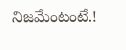నిజమేంటంటే.!